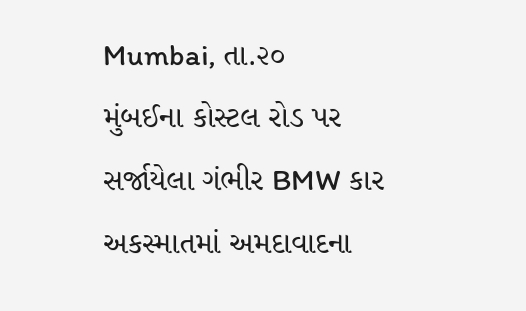Mumbai, તા.૨૦
મુંબઈના કોસ્ટલ રોડ પર સર્જાયેલા ગંભીર BMW કાર અકસ્માતમાં અમદાવાદના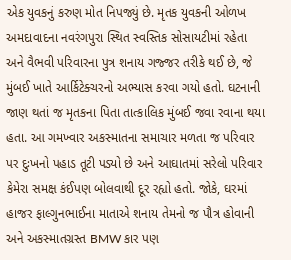એક યુવકનું કરુણ મોત નિપજ્યું છે. મૃતક યુવકની ઓળખ અમદાવાદના નવરંગપુરા સ્થિત સ્વસ્તિક સોસાયટીમાં રહેતા અને વૈભવી પરિવારના પુત્ર શનાય ગજ્જર તરીકે થઈ છે, જે મુંબઈ ખાતે આર્કિટેક્ચરનો અભ્યાસ કરવા ગયો હતો. ઘટનાની જાણ થતાં જ મૃતકના પિતા તાત્કાલિક મુંબઈ જવા રવાના થયા હતા. આ ગમખ્વાર અકસ્માતના સમાચાર મળતા જ પરિવાર પર દુઃખનો પહાડ તૂટી પડ્યો છે અને આઘાતમાં સરેલો પરિવાર કેમેરા સમક્ષ કંઈપણ બોલવાથી દૂર રહ્યો હતો. જોકે, ઘરમાં હાજર ફાલ્ગુનભાઈના માતાએ શનાય તેમનો જ પૌત્ર હોવાની અને અકસ્માતગ્રસ્ત BMW કાર પણ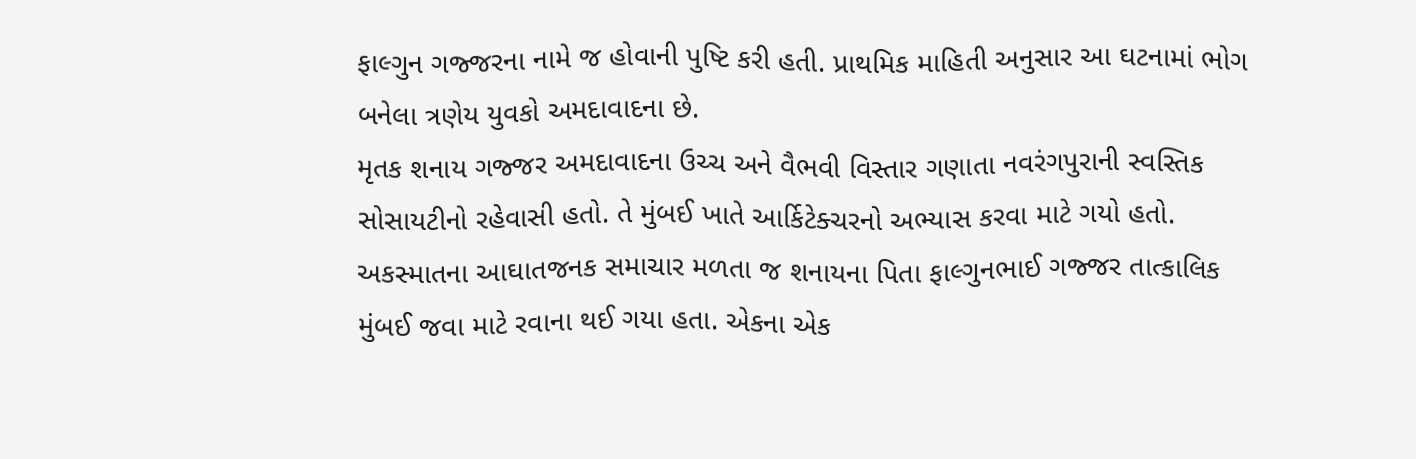ફાલ્ગુન ગજ્જરના નામે જ હોવાની પુષ્ટિ કરી હતી. પ્રાથમિક માહિતી અનુસાર આ ઘટનામાં ભોગ બનેલા ત્રણેય યુવકો અમદાવાદના છે.
મૃતક શનાય ગજ્જર અમદાવાદના ઉચ્ચ અને વૈભવી વિસ્તાર ગણાતા નવરંગપુરાની સ્વસ્તિક સોસાયટીનો રહેવાસી હતો. તે મુંબઈ ખાતે આર્કિટેક્ચરનો અભ્યાસ કરવા માટે ગયો હતો. અકસ્માતના આઘાતજનક સમાચાર મળતા જ શનાયના પિતા ફાલ્ગુનભાઈ ગજ્જર તાત્કાલિક મુંબઈ જવા માટે રવાના થઈ ગયા હતા. એકના એક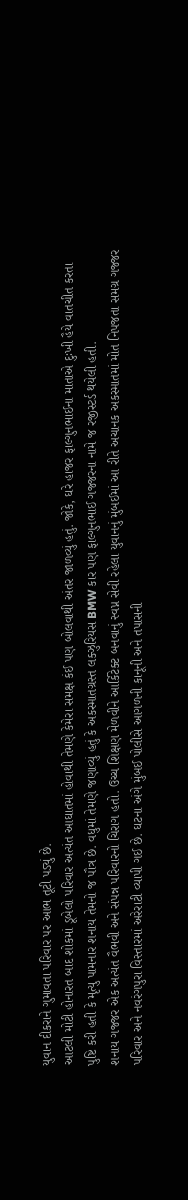યુવાન દીકરાને ગુમાવતા પરિવાર પર આભ તૂટી પડ્યું છે.
આટલી મોટી હોનારત બાદ શોકમાં ડૂબેલો પરિવાર અત્યંત આઘાતમાં હોવાથી તેમણે કેમેરા સમક્ષ કંઈ પણ બોલવાથી અંતર જાળવ્યું હતું. જોકે, ઘરે હાજર ફાલ્ગુનભાઈના માતાએ દુઃખી હૈયે વાતચીત કરતા પુષ્ટિ કરી હતી કે મૃત્યુ પામનાર શનાય તેમનો જ પૌત્ર છે. વધુમાં તેમણે જણાવ્યું હતું કે અકસ્માતગ્રસ્ત લક્ઝુરિયસ BMW કાર પણ ફાલ્ગુનભાઈ ગજ્જરના નામે જ રજીસ્ટર્ડ થયેલી હતી.
શનાય ગજ્જર એક અત્યંત વૈભવી અને સંપન્ન પરિવારનો ચિરાગ હતો. ઉચ્ચ શિક્ષણ મેળવીને આર્કિટેક્ટ બનવાનું સ્વપ્ન સેવી રહેલા યુવાનનું મુંબઈમાં આ રીતે અચાનક અકસ્માતમાં મોત નિપજતા સમગ્ર ગજ્જર પરિવાર અને નવરંગપુરા વિસ્તારમાં અરેરાટી વ્યાપી ગઈ છે. ઘટના અંગે મુંબઈ પોલીસે આગળની કાનૂની અને તપાસની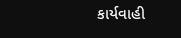કાર્યવાહી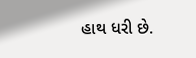હાથ ધરી છે.